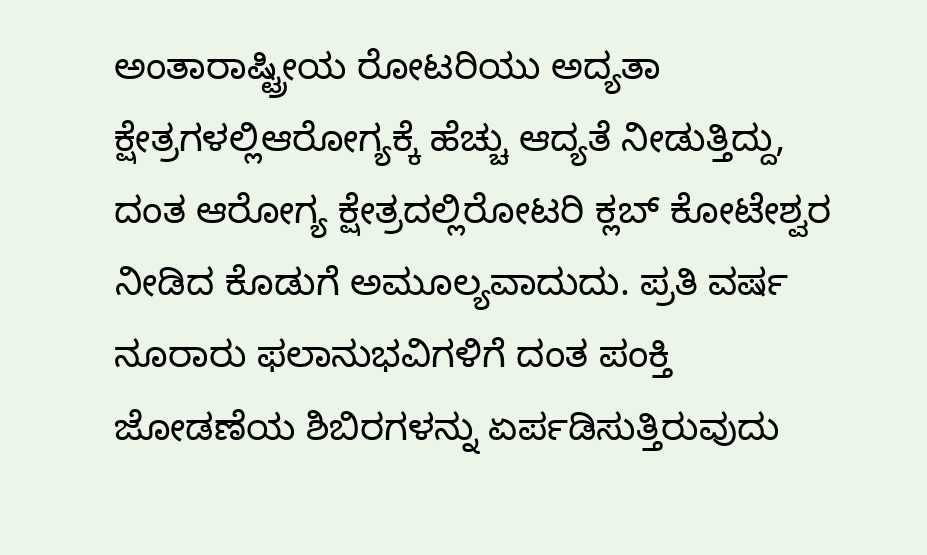ಅಂತಾರಾಷ್ಟ್ರೀಯ ರೋಟರಿಯು ಅದ್ಯತಾ ಕ್ಷೇತ್ರಗಳಲ್ಲಿಆರೋಗ್ಯಕ್ಕೆ ಹೆಚ್ಚು ಆದ್ಯತೆ ನೀಡುತ್ತಿದ್ದು, ದಂತ ಆರೋಗ್ಯ ಕ್ಷೇತ್ರದಲ್ಲಿರೋಟರಿ ಕ್ಲಬ್ ಕೋಟೇಶ್ವರ ನೀಡಿದ ಕೊಡುಗೆ ಅಮೂಲ್ಯವಾದುದು. ಪ್ರತಿ ವರ್ಷ ನೂರಾರು ಫಲಾನುಭವಿಗಳಿಗೆ ದಂತ ಪಂಕ್ತಿ ಜೋಡಣೆಯ ಶಿಬಿರಗಳನ್ನು ಏರ್ಪಡಿಸುತ್ತಿರುವುದು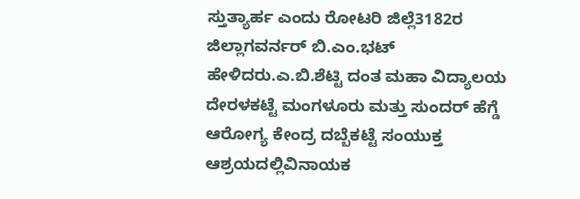ಸ್ತುತ್ಯಾರ್ಹ ಎಂದು ರೋಟರಿ ಜಿಲ್ಲೆ3182ರ ಜಿಲ್ಲಾಗವರ್ನರ್ ಬಿ.ಎಂ.ಭಟ್ ಹೇಳಿದರು.ಎ.ಬಿ.ಶೆಟ್ಟಿ ದಂತ ಮಹಾ ವಿದ್ಯಾಲಯ ದೇರಳಕಟ್ಟೆ ಮಂಗಳೂರು ಮತ್ತು ಸುಂದರ್ ಹೆಗ್ಡೆ ಆರೋಗ್ಯ ಕೇಂದ್ರ ದಬ್ಬೆಕಟ್ಟೆ ಸಂಯುಕ್ತ ಆಶ್ರಯದಲ್ಲಿವಿನಾಯಕ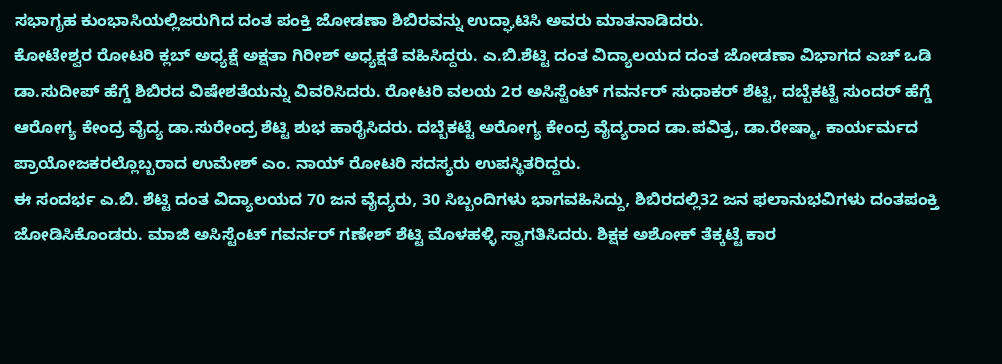ಸಭಾಗೃಹ ಕುಂಭಾಸಿಯಲ್ಲಿಜರುಗಿದ ದಂತ ಪಂಕ್ತಿ ಜೋಡಣಾ ಶಿಬಿರವನ್ನು ಉದ್ಘಾಟಿಸಿ ಅವರು ಮಾತನಾಡಿದರು.
ಕೋಟೇಶ್ವರ ರೋಟರಿ ಕ್ಲಬ್ ಅಧ್ಯಕ್ಷೆ ಅಕ್ಷತಾ ಗಿರೀಶ್ ಅಧ್ಯಕ್ಷತೆ ವಹಿಸಿದ್ದರು. ಎ.ಬಿ.ಶೆಟ್ಟಿ ದಂತ ವಿದ್ಯಾಲಯದ ದಂತ ಜೋಡಣಾ ವಿಭಾಗದ ಎಚ್ ಒಡಿ ಡಾ.ಸುದೀಪ್ ಹೆಗ್ಡೆ ಶಿಬಿರದ ವಿಷೇಶತೆಯನ್ನು ವಿವರಿಸಿದರು. ರೋಟರಿ ವಲಯ 2ರ ಅಸಿಸ್ಟೆಂಟ್ ಗವರ್ನರ್ ಸುಧಾಕರ್ ಶೆಟ್ಟಿ, ದಬ್ಬೆಕಟ್ಟೆ ಸುಂದರ್ ಹೆಗ್ಡೆ ಆರೋಗ್ಯ ಕೇಂದ್ರ ವೈದ್ಯ ಡಾ.ಸುರೇಂದ್ರ ಶೆಟ್ಟಿ ಶುಭ ಹಾರೈಸಿದರು. ದಬ್ಬೆಕಟ್ಟೆ ಅರೋಗ್ಯ ಕೇಂದ್ರ ವೈದ್ಯರಾದ ಡಾ.ಪವಿತ್ರ, ಡಾ.ರೇಷ್ಮಾ, ಕಾರ್ಯರ್ಮದ ಪ್ರಾಯೋಜಕರಲ್ಲೊಬ್ಬರಾದ ಉಮೇಶ್ ಎಂ. ನಾಯ್ ರೋಟರಿ ಸದಸ್ಯರು ಉಪಸ್ಥಿತರಿದ್ದರು.
ಈ ಸಂದರ್ಭ ಎ.ಬಿ. ಶೆಟ್ಟಿ ದಂತ ವಿದ್ಯಾಲಯದ 70 ಜನ ವೈದ್ಯರು, 30 ಸಿಬ್ಬಂದಿಗಳು ಭಾಗವಹಿಸಿದ್ದು, ಶಿಬಿರದಲ್ಲಿ32 ಜನ ಫಲಾನುಭವಿಗಳು ದಂತಪಂಕ್ತಿ ಜೋಡಿಸಿಕೊಂಡರು. ಮಾಜಿ ಅಸಿಸ್ಟೆಂಟ್ ಗವರ್ನರ್ ಗಣೇಶ್ ಶೆಟ್ಟಿ ಮೊಳಹಳ್ಳಿ ಸ್ವಾಗತಿಸಿದರು. ಶಿಕ್ಷಕ ಅಶೋಕ್ ತೆಕ್ಕಟ್ಟೆ ಕಾರ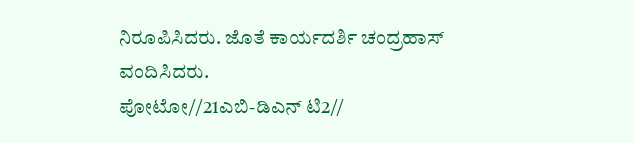ನಿರೂಪಿಸಿದರು. ಜೊತೆ ಕಾರ್ಯದರ್ಶಿ ಚಂದ್ರಹಾಸ್ ವಂದಿಸಿದರು.
ಪೋಟೋ//21ಎಬಿ-ಡಿಎನ್ ಟಿ2//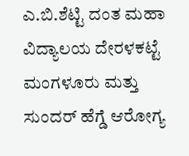ಎ.ಬಿ.ಶೆಟ್ಟಿ ದಂತ ಮಹಾ ವಿದ್ಯಾಲಯ ದೇರಳಕಟ್ಟೆ ಮಂಗಳೂರು ಮತ್ತು ಸುಂದರ್ ಹೆಗ್ಡೆ ಆರೋಗ್ಯ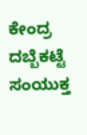ಕೇಂದ್ರ ದಬ್ಬೆಕಟ್ಟೆ ಸಂಯುಕ್ತ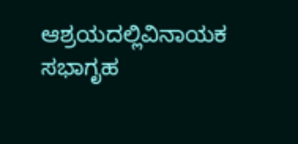ಆಶ್ರಯದಲ್ಲಿವಿನಾಯಕ ಸಭಾಗೃಹ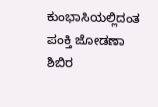ಕುಂಭಾಸಿಯಲ್ಲಿದಂತ ಪಂಕ್ತಿ ಜೋಡಣಾ ಶಿಬಿರ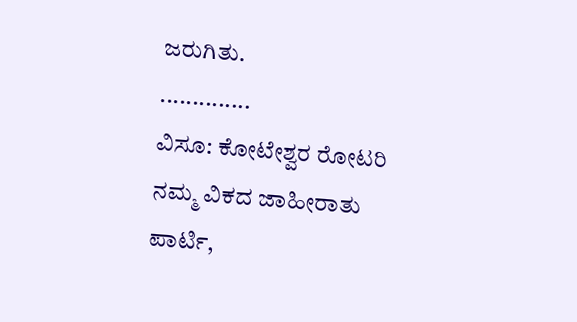ಜರುಗಿತು.
..............
ವಿಸೂ: ಕೋಟೇಶ್ವರ ರೋಟರಿ ನಮ್ಮ ವಿಕದ ಜಾಹೀರಾತು ಪಾರ್ಟಿ,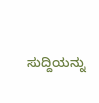ಸುದ್ದಿಯನ್ನು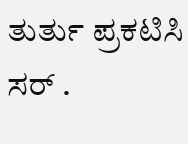ತುರ್ತು ಪ್ರಕಟಿಸಿ ಸರ್ .